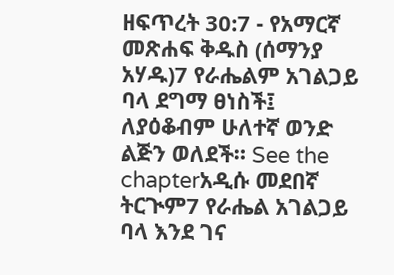ዘፍጥረት 30:7 - የአማርኛ መጽሐፍ ቅዱስ (ሰማንያ አሃዱ)7 የራሔልም አገልጋይ ባላ ደግማ ፀነስች፤ ለያዕቆብም ሁለተኛ ወንድ ልጅን ወለደች። See the chapterአዲሱ መደበኛ ትርጒም7 የራሔል አገልጋይ ባላ እንደ ገና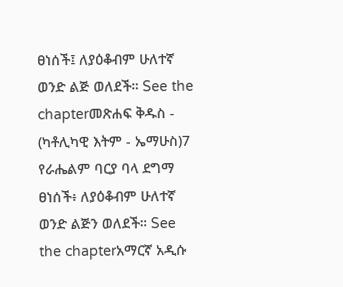ፀነሰች፤ ለያዕቆብም ሁለተኛ ወንድ ልጅ ወለደች። See the chapterመጽሐፍ ቅዱስ - (ካቶሊካዊ እትም - ኤማሁስ)7 የራሔልም ባርያ ባላ ደግማ ፀነሰች፥ ለያዕቆብም ሁለተኛ ወንድ ልጅን ወለደች። See the chapterአማርኛ አዲሱ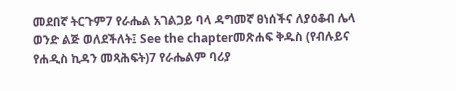መደበኛ ትርጉም7 የራሔል አገልጋይ ባላ ዳግመኛ ፀነሰችና ለያዕቆብ ሌላ ወንድ ልጅ ወለደችለት፤ See the chapterመጽሐፍ ቅዱስ (የብሉይና የሐዲስ ኪዳን መጻሕፍት)7 የራሔልም ባሪያ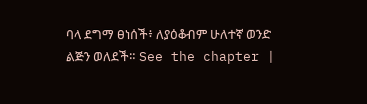ባላ ደግማ ፀነሰች፥ ለያዕቆብም ሁለተኛ ወንድ ልጅን ወለደች። See the chapter |